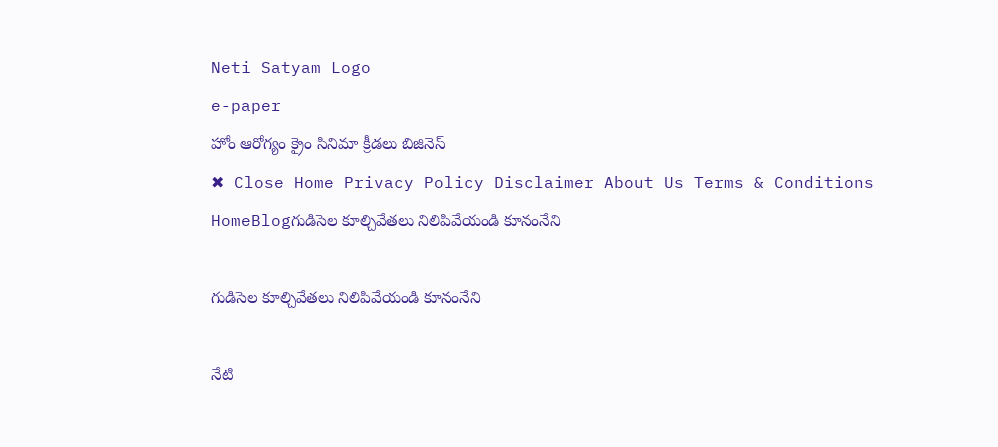Neti Satyam Logo
e-paper
హోం ఆరోగ్యం క్రైం సినిమా క్రీడలు బిజినెస్
✖ Close Home Privacy Policy Disclaimer About Us Terms & Conditions
HomeBlogగుడిసెల కూల్చివేతలు నిలిపివేయండి కూనంనేని

గుడిసెల కూల్చివేతలు నిలిపివేయండి కూనంనేని

నేటి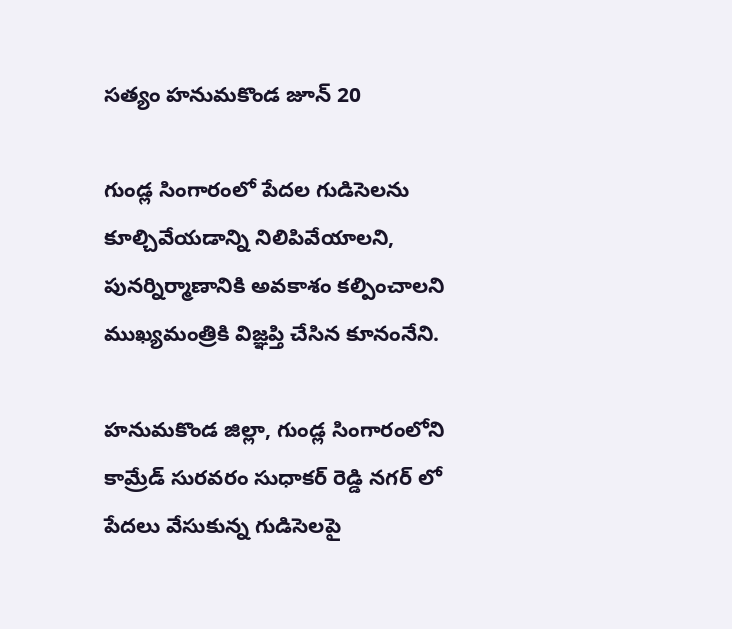సత్యం హనుమకొండ జూన్ 20

గుండ్ల సింగారంలో పేదల గుడిసెలను కూల్చివేయడాన్ని నిలిపివేయాలని, పునర్నిర్మాణానికి అవకాశం కల్పించాలని ముఖ్యమంత్రికి విజ్ఞప్తి చేసిన కూనంనేని.

హనుమకొండ జిల్లా, గుండ్ల సింగారంలోని కామ్రేడ్ సురవరం సుధాకర్ రెడ్డి నగర్ లో పేదలు వేసుకున్న గుడిసెలపై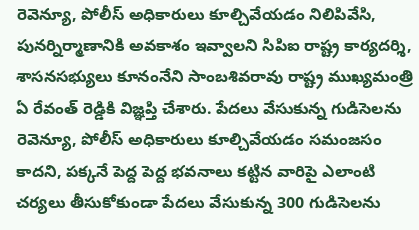రెవెన్యూ, పోలీస్ అధికారులు కూల్చివేయడం నిలిపివేసి, పునర్నిర్మాణానికి అవకాశం ఇవ్వాలని సిపిఐ రాష్ట్ర కార్యదర్శి, శాసనసభ్యులు కూనంనేని సాంబశివరావు రాష్ట్ర ముఖ్యమంత్రి ఏ రేవంత్ రెడ్డికి విజ్ఞప్తి చేశారు. పేదలు వేసుకున్న గుడిసెలను రెవెన్యూ, పోలీస్ అధికారులు కూల్చివేయడం సమంజసం కాదని, పక్కనే పెద్ద పెద్ద భవనాలు కట్టిన వారిపై ఎలాంటి చర్యలు తీసుకోకుండా పేదలు వేసుకున్న 300 గుడిసెలను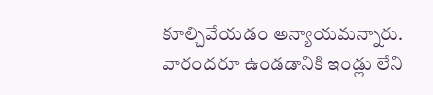కూల్చివేయడం అన్యాయమన్నారు. వారందరూ ఉండడానికి ఇండ్లు లేని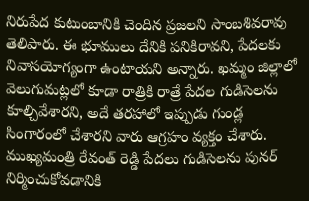నిరుపేద కుటుంబానికి చెందిన ప్రజలని సాంబశివరావు తెలిపారు. ఈ భూములు దేనికి పనికిరావని, పేదలకు నివాసయోగ్యంగా ఉంటాయని అన్నారు. ఖమ్మం జిల్లాలో వెలుగుమట్లలో కూడా రాత్రికి రాత్రే పేదల గుడిసెలను కూల్చివేశారని, అదే తరహాలో ఇప్పుడు గుండ్ల సింగారంలో చేశారని వారు ఆగ్రహం వ్యక్తం చేశారు. ముఖ్యమంత్రి రేవంత్ రెడ్డి పేదలు గుడిసెలను పునర్ నిర్మించుకోవడానికి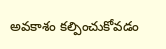అవకాశం కల్పించుకోవడం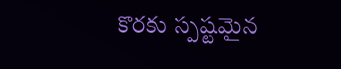కొరకు స్పష్టమైన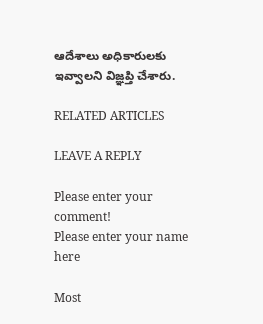ఆదేశాలు అధికారులకు ఇవ్వాలని విజ్ఞప్తి చేశారు.

RELATED ARTICLES

LEAVE A REPLY

Please enter your comment!
Please enter your name here

Most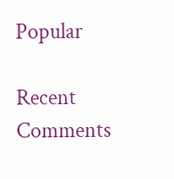Popular

Recent Comments